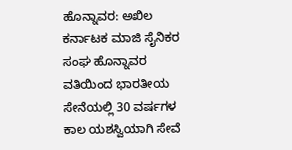ಹೊನ್ನಾವರ: ಅಖಿಲ ಕರ್ನಾಟಕ ಮಾಜಿ ಸೈನಿಕರ ಸಂಘ ಹೊನ್ನಾವರ ವತಿಯಿಂದ ಭಾರತೀಯ ಸೇನೆಯಲ್ಲಿ 30 ವರ್ಷಗಳ ಕಾಲ ಯಶಸ್ವಿಯಾಗಿ ಸೇವೆ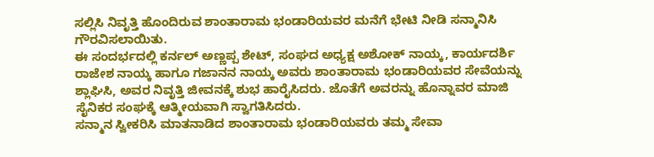ಸಲ್ಲಿಸಿ ನಿವೃತ್ತಿ ಹೊಂದಿರುವ ಶಾಂತಾರಾಮ ಭಂಡಾರಿಯವರ ಮನೆಗೆ ಭೇಟಿ ನೀಡಿ ಸನ್ಮಾನಿಸಿ ಗೌರವಿಸಲಾಯಿತು.
ಈ ಸಂದರ್ಭದಲ್ಲಿ ಕರ್ನಲ್ ಅಣ್ಣಪ್ಪ ಶೇಟ್, ಸಂಘದ ಅಧ್ಯಕ್ಷ ಅಶೋಕ್ ನಾಯ್ಕ, ಕಾರ್ಯದರ್ಶಿ ರಾಜೇಶ ನಾಯ್ಕ ಹಾಗೂ ಗಜಾನನ ನಾಯ್ಕ ಅವರು ಶಾಂತಾರಾಮ ಭಂಡಾರಿಯವರ ಸೇವೆಯನ್ನು ಶ್ಲಾಘಿಸಿ, ಅವರ ನಿವೃತ್ತಿ ಜೀವನಕ್ಕೆ ಶುಭ ಹಾರೈಸಿದರು. ಜೊತೆಗೆ ಅವರನ್ನು ಹೊನ್ನಾವರ ಮಾಜಿ ಸೈನಿಕರ ಸಂಘಕ್ಕೆ ಆತ್ಮೀಯವಾಗಿ ಸ್ವಾಗತಿಸಿದರು.
ಸನ್ಮಾನ ಸ್ವೀಕರಿಸಿ ಮಾತನಾಡಿದ ಶಾಂತಾರಾಮ ಭಂಡಾರಿಯವರು ತಮ್ಮ ಸೇವಾ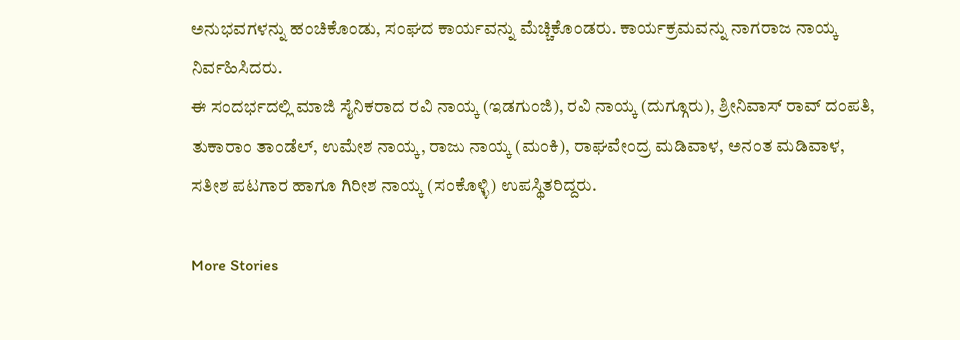ಅನುಭವಗಳನ್ನು ಹಂಚಿಕೊಂಡು, ಸಂಘದ ಕಾರ್ಯವನ್ನು ಮೆಚ್ಚಿಕೊಂಡರು. ಕಾರ್ಯಕ್ರಮವನ್ನು ನಾಗರಾಜ ನಾಯ್ಕ ನಿರ್ವಹಿಸಿದರು.
ಈ ಸಂದರ್ಭದಲ್ಲಿ ಮಾಜಿ ಸೈನಿಕರಾದ ರವಿ ನಾಯ್ಕ (ಇಡಗುಂಜಿ), ರವಿ ನಾಯ್ಕ (ದುಗ್ಗೂರು), ಶ್ರೀನಿವಾಸ್ ರಾವ್ ದಂಪತಿ, ತುಕಾರಾಂ ತಾಂಡೆಲ್, ಉಮೇಶ ನಾಯ್ಕ, ರಾಜು ನಾಯ್ಕ (ಮಂಕಿ), ರಾಘವೇಂದ್ರ ಮಡಿವಾಳ, ಅನಂತ ಮಡಿವಾಳ, ಸತೀಶ ಪಟಗಾರ ಹಾಗೂ ಗಿರೀಶ ನಾಯ್ಕ (ಸಂಕೊಳ್ಳಿ) ಉಪಸ್ಥಿತರಿದ್ದರು.

More Stories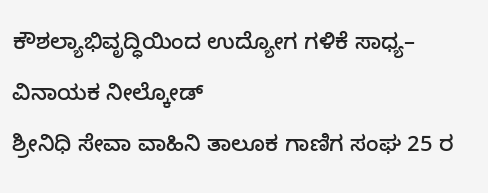ಕೌಶಲ್ಯಾಭಿವೃದ್ಧಿಯಿಂದ ಉದ್ಯೋಗ ಗಳಿಕೆ ಸಾಧ್ಯ– ವಿನಾಯಕ ನೀಲ್ಕೋಡ್
ಶ್ರೀನಿಧಿ ಸೇವಾ ವಾಹಿನಿ ತಾಲೂಕ ಗಾಣಿಗ ಸಂಘ 25 ರ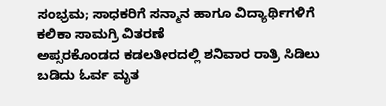ಸಂಭ್ರಮ; ಸಾಧಕರಿಗೆ ಸನ್ಮಾನ ಹಾಗೂ ವಿದ್ಯಾರ್ಥಿಗಳಿಗೆ ಕಲಿಕಾ ಸಾಮಗ್ರಿ ವಿತರಣೆ
ಅಪ್ಸರಕೊಂಡದ ಕಡಲತೀರದಲ್ಲಿ ಶನಿವಾರ ರಾತ್ರಿ ಸಿಡಿಲು ಬಡಿದು ಓರ್ವ ಮೃತ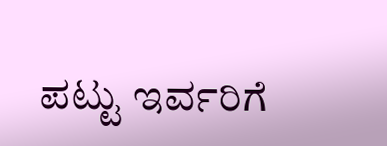ಪಟ್ಟು ಇರ್ವರಿಗೆ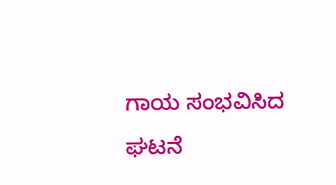ಗಾಯ ಸಂಭವಿಸಿದ ಘಟನೆ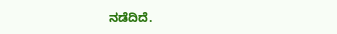ನಡೆದಿದೆ.